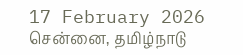17 February 2026 சென்னை, தமிழ்நாடு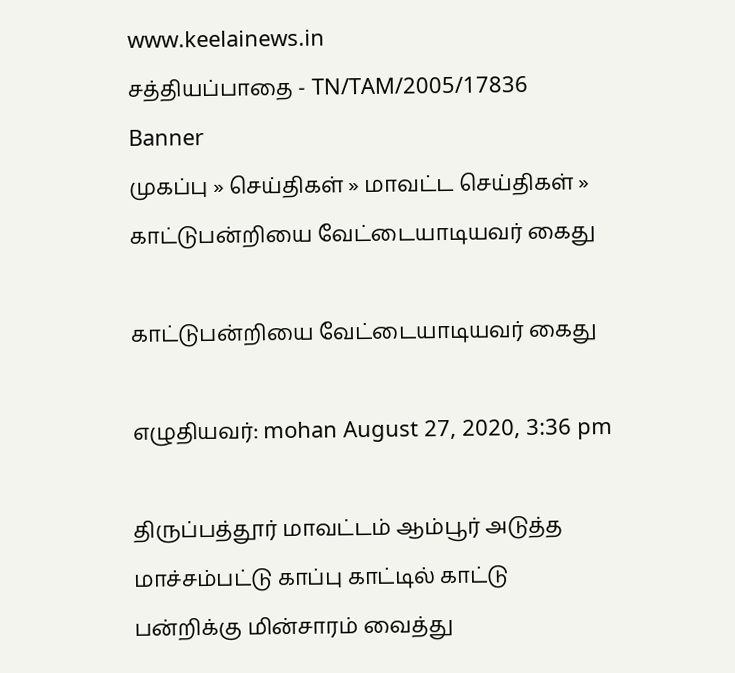www.keelainews.in
சத்தியப்பாதை - TN/TAM/2005/17836
Banner
முகப்பு » செய்திகள் » மாவட்ட செய்திகள் » காட்டுபன்றியை வேட்டையாடியவர் கைது

காட்டுபன்றியை வேட்டையாடியவர் கைது

எழுதியவர்: mohan August 27, 2020, 3:36 pm

திருப்பத்தூர் மாவட்டம் ஆம்பூர் அடுத்த மாச்சம்பட்டு காப்பு காட்டில் காட்டு பன்றிக்கு மின்சாரம் வைத்து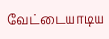வேட்டையாடிய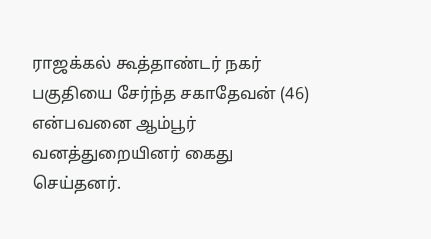ராஜக்கல் கூத்தாண்டர் நகர் பகுதியை சேர்ந்த சகாதேவன் (46) என்பவனை ஆம்பூர் வனத்துறையினர் கைது செய்தனர்.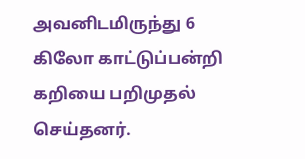அவனிடமிருந்து 6 கிலோ காட்டுப்பன்றி கறியை பறிமுதல் செய்தனர்.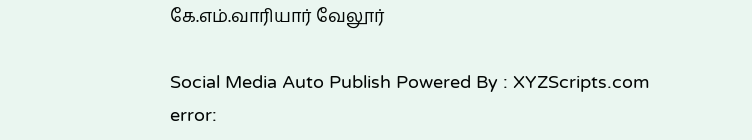கே.எம்.வாரியார் வேலூர்

Social Media Auto Publish Powered By : XYZScripts.com
error: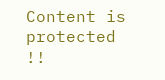Content is protected !!